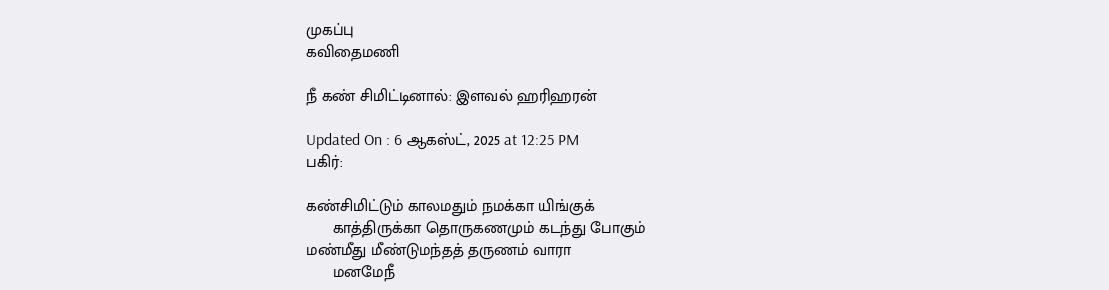முகப்பு
கவிதைமணி

நீ கண் சிமிட்டினால்: இளவல் ஹரிஹரன்

Updated On : 6 ஆகஸ்ட், 2025 at 12:25 PM
பகிர்:

கண்சிமிட்டும் காலமதும் நமக்கா யிங்குக்
      காத்திருக்கா தொருகணமும் கடந்து போகும்
மண்மீது மீண்டுமந்தத் தருணம் வாரா
      மனமேநீ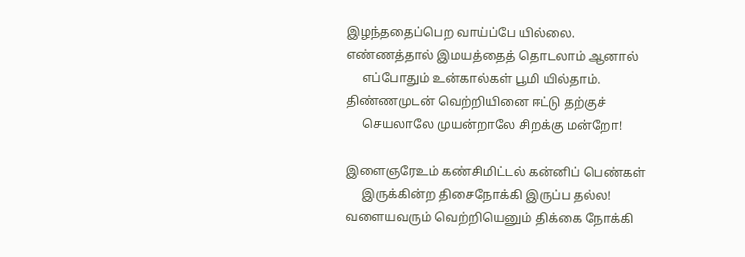இழந்ததைப்பெற வாய்ப்பே யில்லை.
எண்ணத்தால் இமயத்தைத் தொடலாம் ஆனால்
     எப்போதும் உன்கால்கள் பூமி யில்தாம்.
திண்ணமுடன் வெற்றியினை ஈட்டு தற்குச்
     செயலாலே முயன்றாலே சிறக்கு மன்றோ!

இளைஞரேஉம் கண்சிமிட்டல் கன்னிப் பெண்கள்
     இருக்கின்ற திசைநோக்கி இருப்ப தல்ல!
வளையவரும் வெற்றியெனும் திக்கை நோக்கி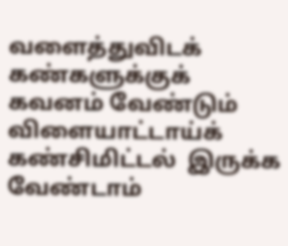வளைத்துவிடக் கண்களுக்குக் கவனம் வேண்டும்
விளையாட்டாய்க் கண்சிமிட்டல்  இருக்க வேண்டாம்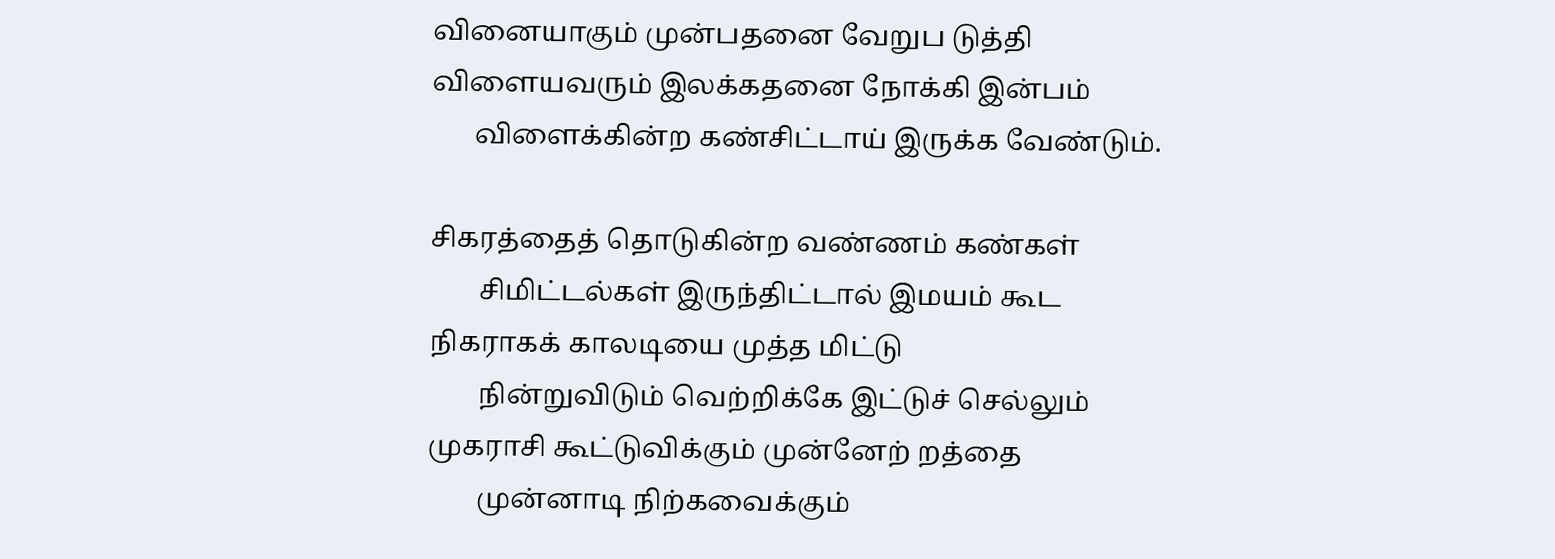வினையாகும் முன்பதனை வேறுப டுத்தி
விளையவரும் இலக்கதனை நோக்கி இன்பம்
      விளைக்கின்ற கண்சிட்டாய் இருக்க வேண்டும்.

சிகரத்தைத் தொடுகின்ற வண்ணம் கண்கள்
       சிமிட்டல்கள் இருந்திட்டால் இமயம் கூட
நிகராகக் காலடியை முத்த மிட்டு
       நின்றுவிடும் வெற்றிக்கே இட்டுச் செல்லும்
முகராசி கூட்டுவிக்கும் முன்னேற் றத்தை
       முன்னாடி நிற்கவைக்கும்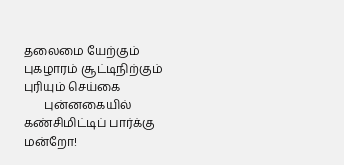தலைமை யேற்கும்
புகழாரம் சூட்டிநிற்கும் புரியும் செய்கை
       புன்னகையில் கண்சிமிட்டிப் பார்க்கு மன்றோ!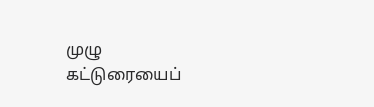முழு கட்டுரையைப்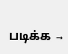படிக்க →